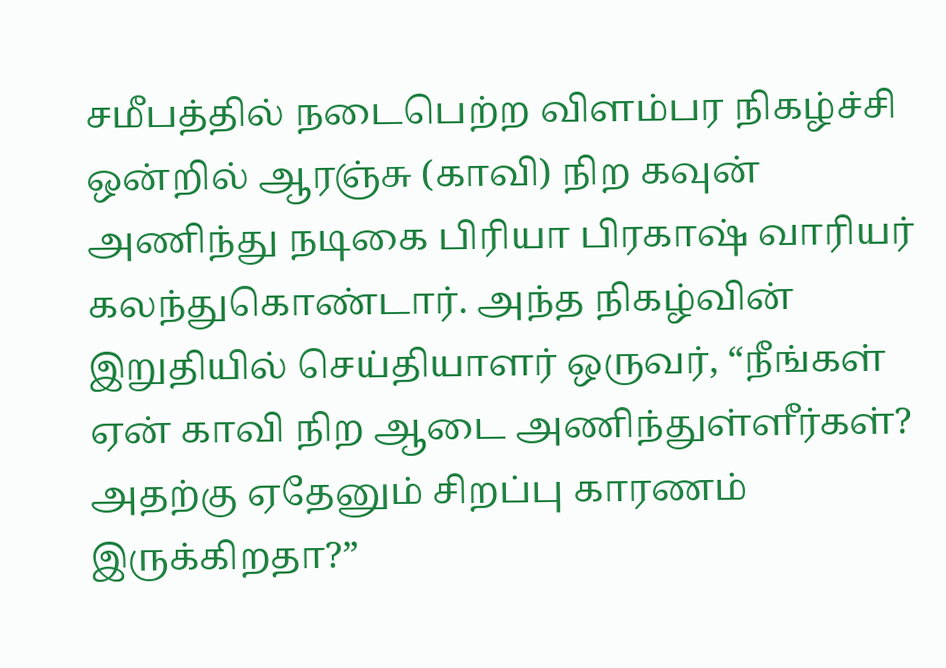சமீபத்தில் நடைபெற்ற விளம்பர நிகழ்ச்சி ஒன்றில் ஆரஞ்சு (காவி) நிற கவுன் அணிந்து நடிகை பிரியா பிரகாஷ் வாரியர் கலந்துகொண்டார். அந்த நிகழ்வின் இறுதியில் செய்தியாளர் ஒருவர், “நீங்கள் ஏன் காவி நிற ஆடை அணிந்துள்ளீர்கள்? அதற்கு ஏதேனும் சிறப்பு காரணம் இருக்கிறதா?”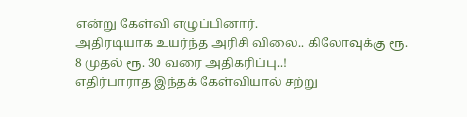என்று கேள்வி எழுப்பினார்.
அதிரடியாக உயர்ந்த அரிசி விலை.. கிலோவுக்கு ரூ. 8 முதல் ரூ. 30 வரை அதிகரிப்பு..!
எதிர்பாராத இந்தக் கேள்வியால் சற்று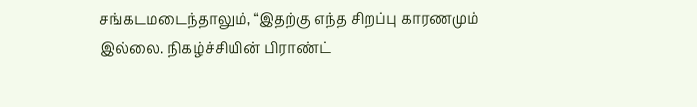சங்கடமடைந்தாலும், “இதற்கு எந்த சிறப்பு காரணமும் இல்லை. நிகழ்ச்சியின் பிராண்ட்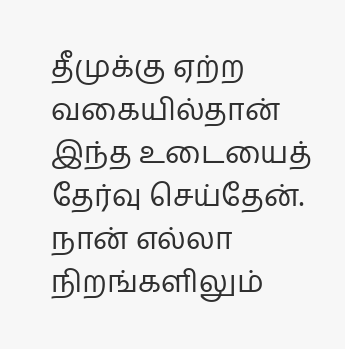தீமுக்கு ஏற்ற வகையில்தான் இந்த உடையைத் தேர்வு செய்தேன். நான் எல்லா நிறங்களிலும்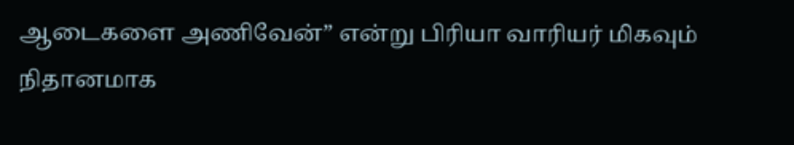ஆடைகளை அணிவேன்” என்று பிரியா வாரியர் மிகவும் நிதானமாக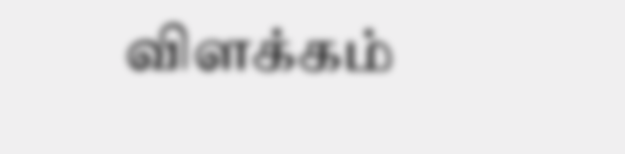விளக்கம்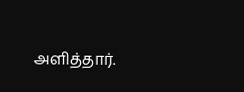அளித்தார்.